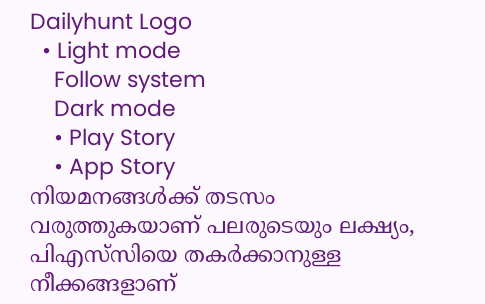Dailyhunt Logo
  • Light mode
    Follow system
    Dark mode
    • Play Story
    • App Story
നിയമനങ്ങള്‍ക്ക് തടസം വരുത്തുകയാണ് പലരുടെയും ലക്ഷ്യം, പിഎസ്‌സിയെ തകര്‍ക്കാനുള്ള നീക്കങ്ങളാണ്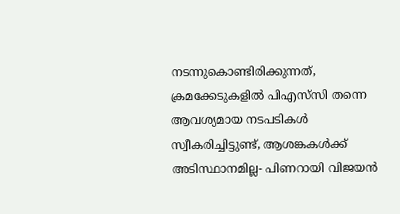നടന്നുകൊണ്ടിരിക്കുന്നത്, ക്രമക്കേടുകളില്‍ പിഎസ്‍സി തന്നെ ആവശ്യമായ നടപടികള്‍ സ്വീകരിച്ചിട്ടുണ്ട്, ആശങ്കകള്‍ക്ക് അടിസ്ഥാനമില്ല- പിണറായി വിജയന്‍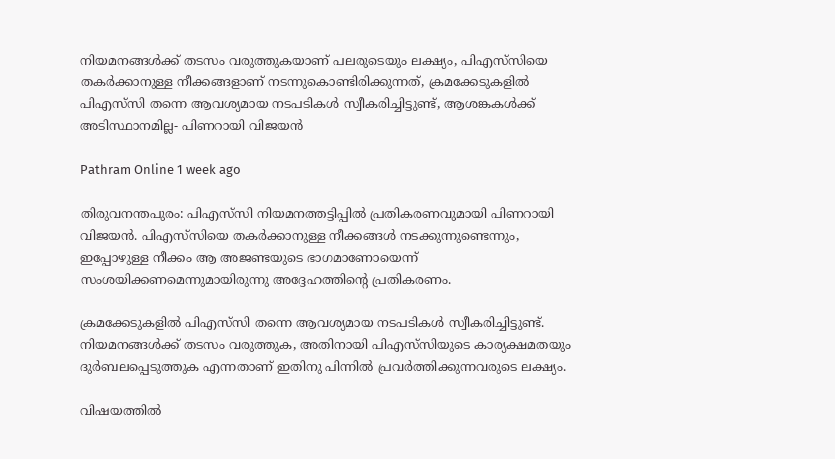നിയമനങ്ങള്‍ക്ക് തടസം വരുത്തുകയാണ് പലരുടെയും ലക്ഷ്യം, പിഎസ്‌സിയെ തകര്‍ക്കാനുള്ള നീക്കങ്ങളാണ് നടന്നുകൊണ്ടിരിക്കുന്നത്, ക്രമക്കേടുകളില്‍ പിഎസ്‍സി തന്നെ ആവശ്യമായ നടപടികള്‍ സ്വീകരിച്ചിട്ടുണ്ട്, ആശങ്കകള്‍ക്ക് അടിസ്ഥാനമില്ല- പിണറായി വിജയന്‍

Pathram Online 1 week ago

തിരുവനന്തപുരം: പിഎസ്‍സി നിയമനത്തട്ടിപ്പില്‍ പ്രതികരണവുമായി പിണറായി വിജയൻ. പിഎസ്‍സിയെ തകർക്കാനുള്ള നീക്കങ്ങള്‍ നടക്കുന്നുണ്ടെന്നും, ഇപ്പോഴുള്ള നീക്കം ആ അജണ്ടയുടെ ഭാഗമാണോയെന്ന് സംശയിക്കണമെന്നുമായിരുന്നു അദ്ദേഹത്തിന്റെ പ്രതികരണം.

ക്രമക്കേടുകളില്‍ പിഎസ്‍സി തന്നെ ആവശ്യമായ നടപടികള്‍ സ്വീകരിച്ചിട്ടുണ്ട്. നിയമനങ്ങള്‍ക്ക് തടസം വരുത്തുക, അതിനായി പിഎസ്‍സിയുടെ കാര്യക്ഷമതയും ദുർബലപ്പെടുത്തുക എന്നതാണ് ഇതിനു പിന്നില്‍ പ്രവർത്തിക്കുന്നവരുടെ ലക്ഷ്യം.

വിഷയത്തില്‍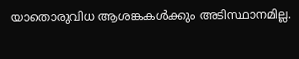യാതൊരുവിധ ആശങ്കകള്‍ക്കും അടിസ്ഥാനമില്ല.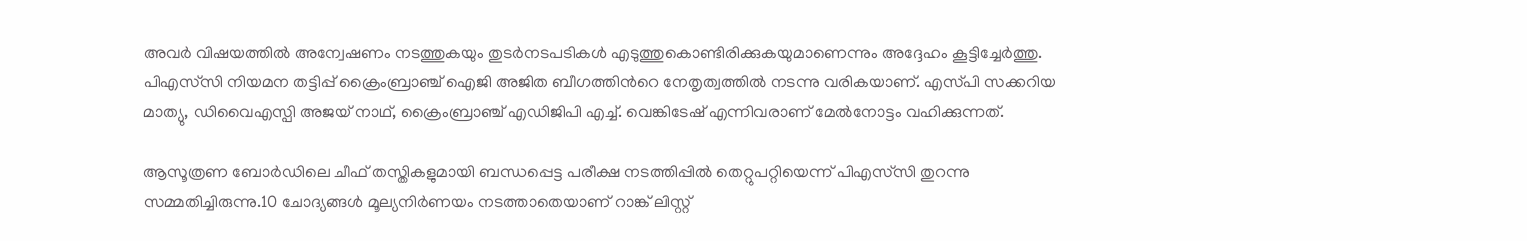അവർ വിഷയത്തില്‍ അന്വേഷണം നടത്തുകയും തുടർനടപടികള്‍ എടുത്തുകൊണ്ടിരിക്കുകയുമാണെന്നും അദ്ദേഹം കൂട്ടിച്ചേർത്തു. പിഎസ്‍സി നിയമന തട്ടിപ്പ് ക്രൈംബ്രാഞ്ച് ഐജി അജിത ബീഗത്തിന്‍റെ നേതൃത്വത്തില്‍ നടന്നു വരികയാണ്. എസ്‍പി സക്കറിയ മാത്യു, ഡിവൈഎസ്പി അജയ് നാഥ്, ക്രൈംബ്രാഞ്ച് എഡിജിപി എച്ച്‌. വെങ്കിടേഷ് എന്നിവരാണ് മേല്‍നോട്ടം വഹിക്കുന്നത്.

ആസൂത്രണ ബോർഡിലെ ചീഫ് തസ്തികളുമായി ബന്ധപ്പെട്ട പരീക്ഷ നടത്തിപ്പില്‍ തെറ്റുപറ്റിയെന്ന് പിഎസ്‍സി തുറന്നു സമ്മതിച്ചിരുന്നു.10 ചോദ്യങ്ങള്‍ മൂല്യനിർണയം നടത്താതെയാണ് റാങ്ക് ലിസ്റ്റ്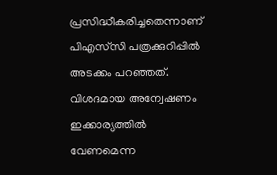പ്രസിദ്ധീകരിച്ചതെന്നാണ് പിഎസ്‌സി പത്രക്കുറിപ്പില്‍ അടക്കം പറഞ്ഞത്. വിശദമായ അന്വേഷണം ഇക്കാര്യത്തില്‍ വേണമെന്ന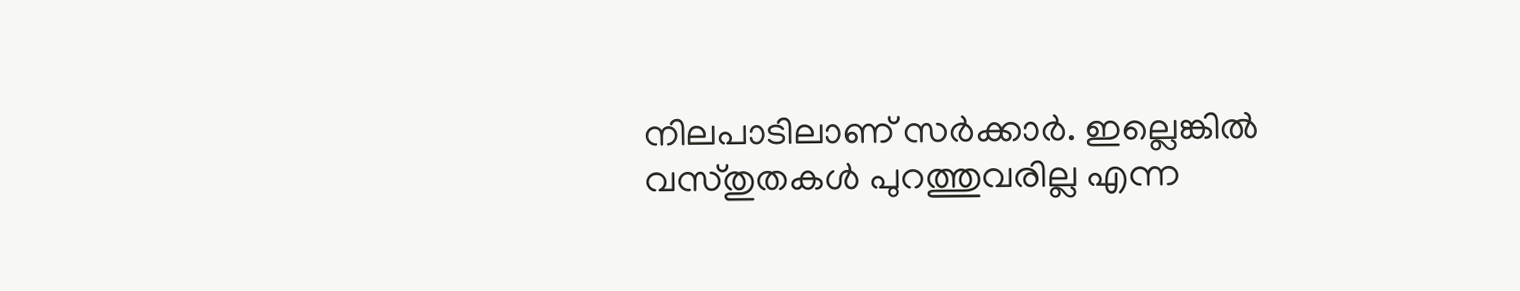നിലപാടിലാണ് സർക്കാർ. ഇല്ലെങ്കില്‍ വസ്തുതകള്‍ പുറത്തുവരില്ല എന്ന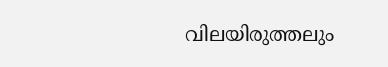വിലയിരുത്തലും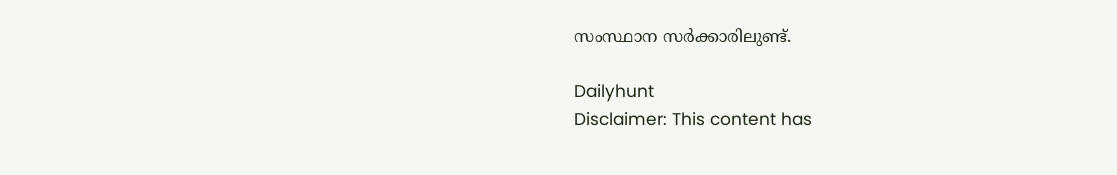സംസ്ഥാന സർക്കാരിലുണ്ട്.

Dailyhunt
Disclaimer: This content has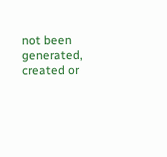not been generated, created or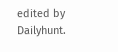edited by Dailyhunt.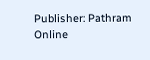Publisher: Pathram Online